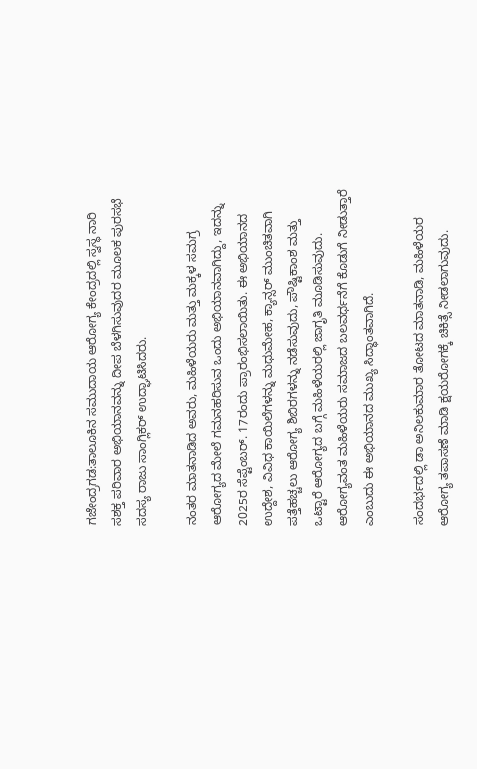ಗಜೇಂದ್ರಗಡ:ತಾಲೂಕಿನ ಸಮುದಾಯ ಆರೋಗ್ಯ ಕೇಂದ್ರದಲ್ಲಿ ಸ್ವಸ್ಥ ನಾರಿ ಸಶಕ್ತ ಪರಿವಾರ ಅಭಿಯಾನವನ್ನು ದೀಪ ಬೆಳಗಿಸುವುದರ ಮೂಲಕ ಪುರಸಭೆ ಸದಸ್ಯ ರಾಜು ಸಾಂಗ್ಲಿಕರ್ ಉದ್ಘಾಟಿಸಿದರು.

ನಂತರ ಮಾತನಾಡಿದ ಅವರು, ಮಹಿಳೆಯರು ಮತ್ತು ಮಕ್ಕಳ ಸಮಗ್ರ ಆರೋಗ್ಯದ ಮೇಲೆ ಗಮನಹರಿಸುವ ಒಂದು ಅಭಿಯಾನವಾಗಿದ್ದು, ಇದನ್ನು 2025ರ ಸೆಪ್ಟೆಂಬರ್. 17ರಂದು ಪ್ರಾರಂಭಿಸಲಾಯಿತು. ಈ ಅಭಿಯಾನದ ಉದ್ದೇಶ, ವಿವಿಧ ಕಾಯಿಲೆಗಳನ್ನು ಮಧುಮೇಹ, ಕ್ಯಾನ್ಸರ್ ಮುಂಚಿತವಾಗಿ ಪತ್ತೆಹಚ್ಚಲು ಆರೋಗ್ಯ ಶಿಬಿರಗಳನ್ನು ನಡೆಸುವುದು, ಪೌಷ್ಟಿಕಾಂಶ ಮತ್ತು ಒಟ್ಟಾರೆ ಆರೋಗ್ಯದ ಬಗ್ಗೆ ಮಹಿಳೆಯರಲ್ಲಿ ಜಾಗೃತಿ ಮೂಡಿಸುವುದು. ಆರೋಗ್ಯವಂತ ಮಹಿಳೆಯರು ಸಮಾಜದ ಬಲವರ್ಧನೆಗೆ ಕೊಡುಗೆ ನೀಡುತ್ತಾರೆ ಎಂಬುದು ಈ ಅಭಿಯಾನದ ಮುಖ್ಯ ಸಿದ್ಧಾಂತವಾಗಿದೆ.

ಸಂದರ್ಭದಲ್ಲಿ ಡಾ ಅನಿಲಕುಮಾರ ತೋಟದ ಮಾತನಾಡಿ, ಮಹಿಳೆಯರ ಆರೋಗ್ಯ ತಪಾಸಣೆ ಮಾಡಿ ಕ್ಷಯರೋಗಕ್ಕೆ ಚಿಕಿತ್ಸೆ ನೀಡಲಾಗುವುದು.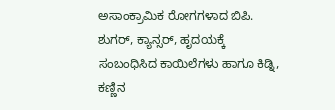ಅಸಾಂಕ್ರಾಮಿಕ ರೋಗಗಳಾದ ಬಿಪಿ. ಶುಗರ್, ಕ್ಯಾನ್ಸರ್, ಹೃದಯಕ್ಕೆ ಸಂಬಂಧಿಸಿದ ಕಾಯಿಲೆಗಳು ಹಾಗೂ ಕಿಡ್ನಿ, ಕಣ್ಣಿನ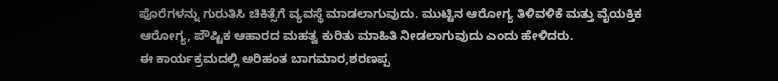ಪೊರೆಗಳನ್ನು ಗುರುತಿಸಿ ಚಿಕಿತ್ಸೆಗೆ ವ್ಯವಸ್ಥೆ ಮಾಡಲಾಗುವುದು. ಮುಟ್ಟಿನ ಆರೋಗ್ಯ ತಿಳಿವಳಿಕೆ ಮತ್ತು ವೈಯಕ್ತಿಕ ಆರೋಗ್ಯ, ಪೌಷ್ಟಿಕ ಆಹಾರದ ಮಹತ್ವ ಕುರಿತು ಮಾಹಿತಿ ನೀಡಲಾಗುವುದು ಎಂದು ಹೇಳಿದರು.
ಈ ಕಾರ್ಯಕ್ರಮದಲ್ಲಿ ಅರಿಹಂತ ಬಾಗಮಾರ,ಶರಣಪ್ಪ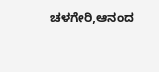ಚಳಗೇರಿ,ಆನಂದ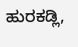ಹುರಕಡ್ಲಿ,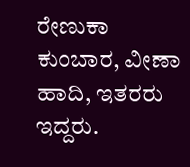ರೇಣುಕಾ ಕುಂಬಾರ, ವೀಣಾ ಹಾದಿ, ಇತರರು ಇದ್ದರು.